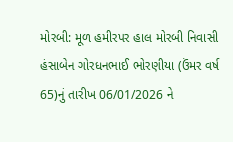મોરબી: મૂળ હમીરપર હાલ મોરબી નિવાસી હંસાબેન ગોરધનભાઈ ભોરણીયા (ઉંમર વર્ષ 65)નું તારીખ 06/01/2026 ને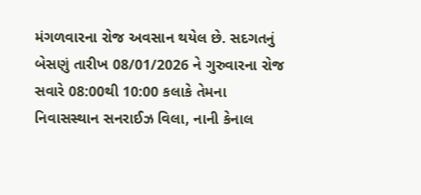મંગળવારના રોજ અવસાન થયેલ છે. સદગતનું બેસણું તારીખ 08/01/2026 ને ગુરુવારના રોજ સવારે 08:00થી 10:00 કલાકે તેમના નિવાસસ્થાન સનરાઈઝ વિલા, નાની કેનાલ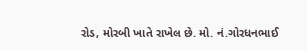રોડ, મોરબી ખાતે રાખેલ છે. મો. નં.ગોરધનભાઈ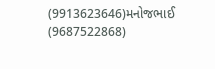(9913623646)મનોજભાઈ (9687522868)